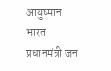आयुष्मान भारत प्रधानमंत्री जन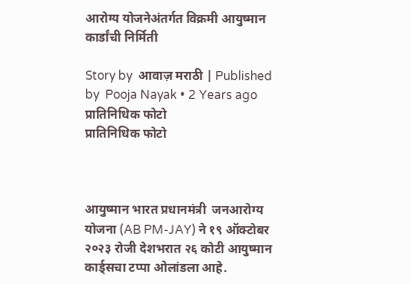आरोग्य योजनेअंतर्गत विक्रमी आयुष्मान कार्डांची निर्मिती

Story by  आवाज़ मराठी | Published by  Pooja Nayak • 2 Years ago
प्रातिनिधिक फोटो
प्रातिनिधिक फोटो



आयुष्मान भारत प्रधानमंत्री  जनआरोग्य योजना (AB PM-JAY) ने १९ ऑक्टोबर २०२३ रोजी देशभरात २६ कोटी आयुष्मान कार्ड्सचा टप्पा ओलांडला आहे.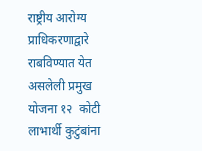राष्ट्रीय आरोग्य प्राधिकरणाद्वारे  राबविण्यात येत असलेली प्रमुख योजना १२  कोटी लाभार्थी कुटुंबांना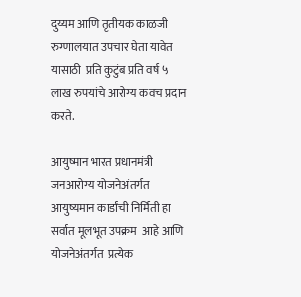दुय्यम आणि तृतीयक काळजी रुग्णालयात उपचार घेता यावेत यासाठी  प्रति कुटुंब प्रति वर्ष ५ लाख रुपयांचे आरोग्य कवच प्रदान करते.

आयुष्मान भारत प्रधानमंत्री  जनआरोग्य योजनेअंतर्गत आयुष्यमान कार्डांची निर्मिती हा सर्वात मूलभूत उपक्रम  आहे आणि योजनेअंतर्गत  प्रत्येक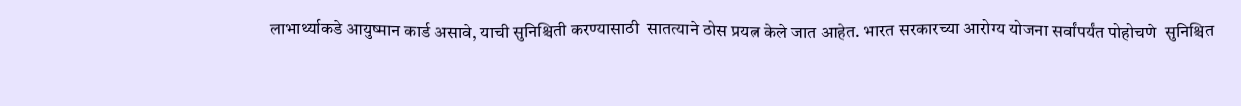लाभार्थ्याकडे आयुष्मान कार्ड असावे, याची सुनिश्चिती करण्यासाठी  सातत्याने ठोस प्रयत्न केले जात आहेत. भारत सरकारच्या आरोग्य योजना सर्वांपर्यंत पोहोचणे  सुनिश्चित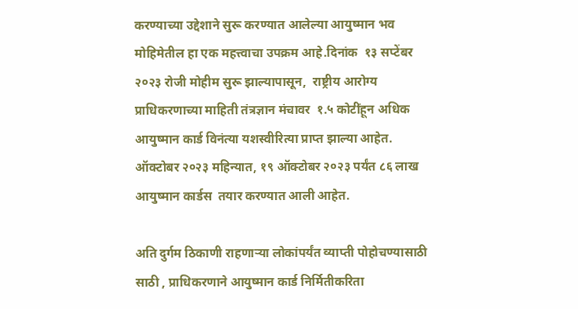करण्याच्या उद्देशाने सुरू करण्यात आलेल्या आयुष्मान भव मोहिमेतील हा एक महत्त्वाचा उपक्रम आहे.दिनांक  १३ सप्टेंबर २०२३ रोजी मोहीम सुरू झाल्यापासून,  राष्ट्रीय आरोग्य प्राधिकरणाच्या माहिती तंत्रज्ञान मंचावर  १.५ कोटींहून अधिक आयुष्मान कार्ड विनंत्या यशस्वीरित्या प्राप्त झाल्या आहेत. ऑक्टोबर २०२३ महिन्यात, १९ ऑक्टोबर २०२३ पर्यंत ८६ लाख आयुष्मान कार्डस  तयार करण्यात आली आहेत.

अति दुर्गम ठिकाणी राहणाऱ्या लोकांपर्यंत व्याप्ती पोहोचण्यासाठी साठी , प्राधिकरणाने आयुष्मान कार्ड निर्मितीकरिता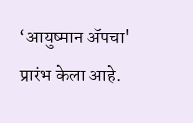‘आयुष्मान ॲपचा' प्रारंभ केला आहे.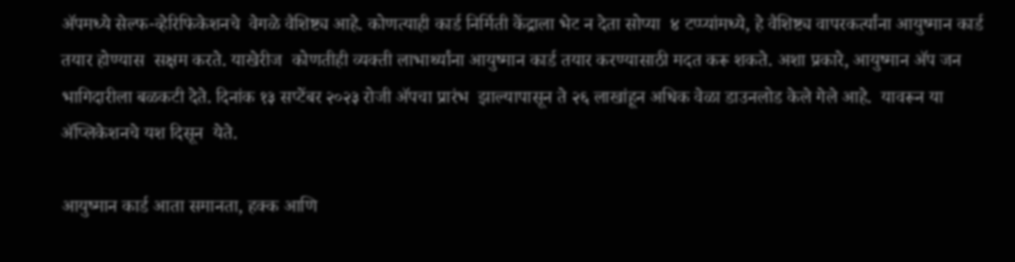ॲपमध्ये सेल्फ-व्हेरिफिकेशनचे  वेगळे वैशिष्ट्य आहे. कोणत्याही कार्ड निर्मिती केंद्राला भेट न देता सोप्या  ४ टप्प्यांमध्ये, हे वैशिष्ट्य वापरकर्त्यांना आयुष्मान कार्ड तयार होण्यास  सक्षम करते. याखेरीज  कोणतीही व्यक्ती लाभार्थ्यांना आयुष्मान कार्ड तयार करण्यासाठी मदत करू शकते. अशा प्रकारे, आयुष्मान ॲप जन भागिदारीला बळकटी देते. दिनांक १३ सप्टेंबर २०२३ रोजी ॲपचा प्रारंभ  झाल्यापासून ते २६ लाखांहून अधिक वेळा डाउनलोड केले गेले आहे.  यावरून या ॲप्लिकेशनचे यश दिसून  येते.

आयुष्मान कार्ड आता समानता, हक्क आणि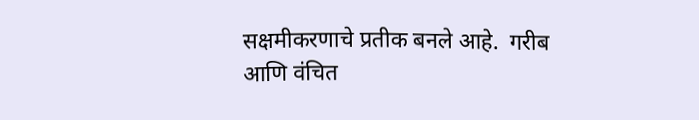सक्षमीकरणाचे प्रतीक बनले आहे.  गरीब आणि वंचित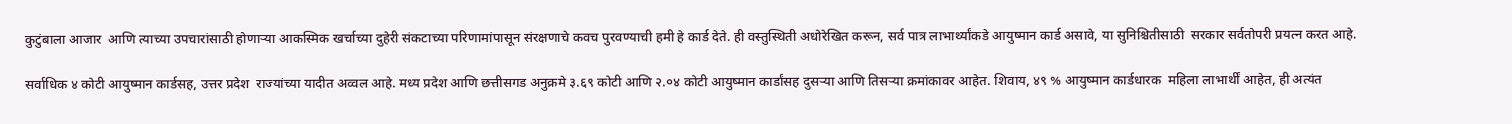कुटुंबाला आजार  आणि त्याच्या उपचारांसाठी होणाऱ्या आकस्मिक खर्चाच्या दुहेरी संकटाच्या परिणामांपासून संरक्षणाचे कवच पुरवण्याची हमी हे कार्ड देते. ही वस्तुस्थिती अधोरेखित करून, सर्व पात्र लाभार्थ्यांकडे आयुष्मान कार्ड असावे, या सुनिश्चितीसाठी  सरकार सर्वतोपरी प्रयत्न करत आहे.

सर्वाधिक ४ कोटी आयुष्मान कार्डसह, उत्तर प्रदेश  राज्यांच्या यादीत अव्वल आहे. मध्य प्रदेश आणि छत्तीसगड अनुक्रमे ३.६९ कोटी आणि २.०४ कोटी आयुष्मान कार्डांसह दुसऱ्या आणि तिसऱ्या क्रमांकावर आहेत. शिवाय, ४९ % आयुष्मान कार्डधारक  महिला लाभार्थीं आहेत, ही अत्यंत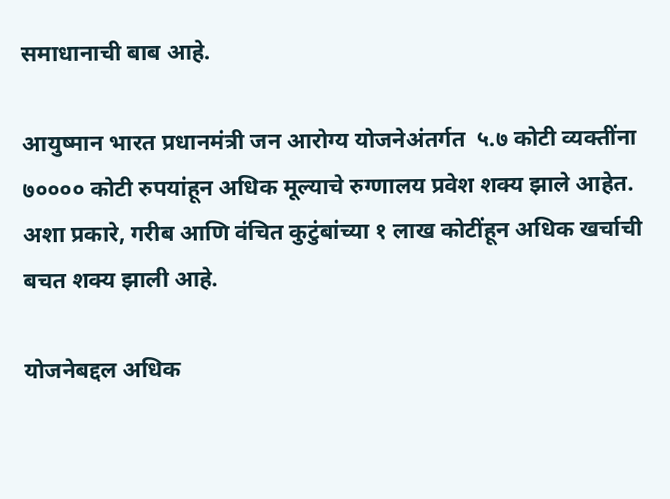समाधानाची बाब आहे.

आयुष्मान भारत प्रधानमंत्री जन आरोग्य योजनेअंतर्गत  ५.७ कोटी व्यक्तींना ७०००० कोटी रुपयांहून अधिक मूल्याचे रुग्णालय प्रवेश शक्य झाले आहेत. अशा प्रकारे, गरीब आणि वंचित कुटुंबांच्या १ लाख कोटींहून अधिक खर्चाची बचत शक्य झाली आहे.

योजनेबद्दल अधिक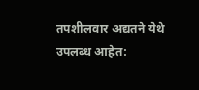तपशीलवार अद्यतने येथे उपलब्ध आहेत: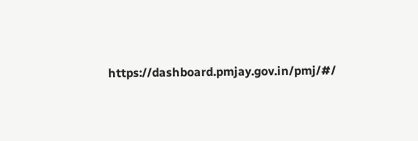https://dashboard.pmjay.gov.in/pmj/#/